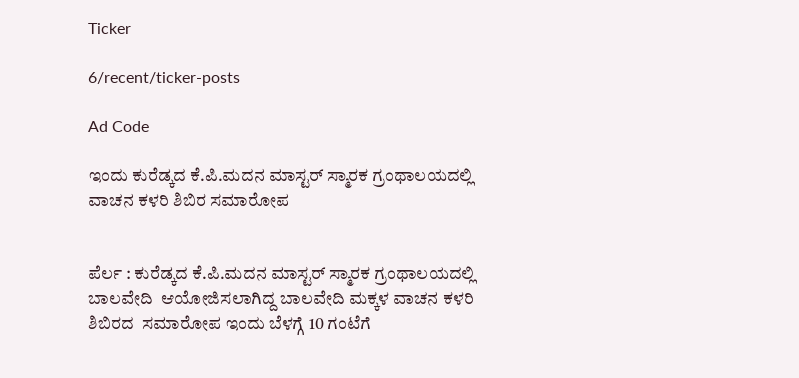Ticker

6/recent/ticker-posts

Ad Code

ಇಂದು ಕುರೆಡ್ಕದ ಕೆ.ಪಿ.ಮದನ ಮಾಸ್ಟರ್ ಸ್ಮಾರಕ ಗ್ರಂಥಾಲಯದಲ್ಲಿ ವಾಚನ ಕಳರಿ ಶಿಬಿರ ಸಮಾರೋಪ


ಪೆರ್ಲ : ಕುರೆಡ್ಕದ ಕೆ.ಪಿ.ಮದನ ಮಾಸ್ಟರ್ ಸ್ಮಾರಕ ಗ್ರಂಥಾಲಯದಲ್ಲಿ ಬಾಲವೇದಿ  ಆಯೋಜಿಸಲಾಗಿದ್ದ ಬಾಲವೇದಿ ಮಕ್ಕಳ ವಾಚನ ಕಳರಿ ಶಿಬಿರದ  ಸಮಾರೋಪ ಇಂದು ಬೆಳಗ್ಗೆ 10 ಗಂಟೆಗೆ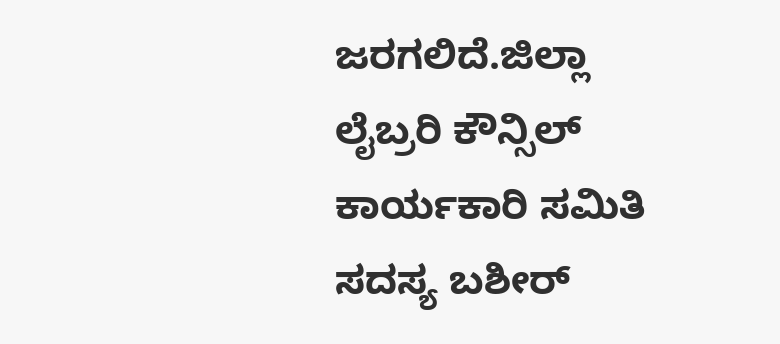ಜರಗಲಿದೆ.ಜಿಲ್ಲಾ ಲೈಬ್ರರಿ ಕೌನ್ಸಿಲ್ ಕಾರ್ಯಕಾರಿ ಸಮಿತಿ ಸದಸ್ಯ ಬಶೀರ್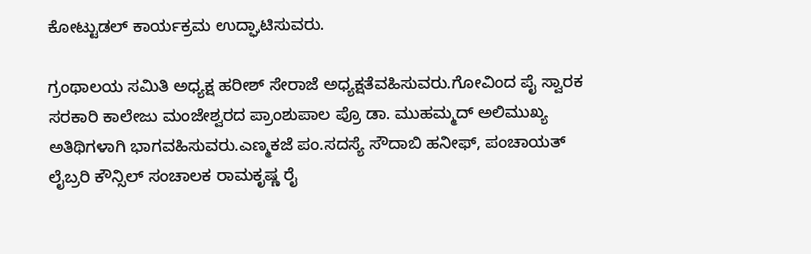ಕೋಟ್ಟುಡಲ್ ಕಾರ್ಯಕ್ರಮ ಉದ್ಘಾಟಿಸುವರು.

ಗ್ರಂಥಾಲಯ ಸಮಿತಿ ಅಧ್ಯಕ್ಷ ಹರೀಶ್ ಸೇರಾಜೆ ಅಧ್ಯಕ್ಷತೆವಹಿಸುವರು.ಗೋವಿಂದ ಪೈ ಸ್ವಾರಕ ಸರಕಾರಿ ಕಾಲೇಜು ಮಂಜೇಶ್ವರದ ಪ್ರಾಂಶುಪಾಲ ಪ್ರೊ ಡಾ. ಮುಹಮ್ಮದ್ ಅಲಿಮುಖ್ಯ ಅತಿಥಿಗಳಾಗಿ ಭಾಗವಹಿಸುವರು.ಎಣ್ಮಕಜೆ ಪಂ.ಸದಸ್ಯೆ ಸೌದಾಬಿ ಹನೀಫ್, ಪಂಚಾಯತ್ ಲೈಬ್ರರಿ ಕೌನ್ಸಿಲ್ ಸಂಚಾಲಕ ರಾಮಕೃಷ್ಣ ರೈ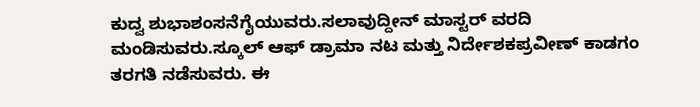ಕುದ್ವ ಶುಭಾಶಂಸನೆಗೈಯುವರು.ಸಲಾವುದ್ದೀನ್ ಮಾಸ್ಟರ್ ವರದಿ ಮಂಡಿಸುವರು.ಸ್ಕೂಲ್ ಆಫ್ ಡ್ರಾಮಾ ನಟ ಮತ್ತು ನಿರ್ದೇಶಕಪ್ರವೀಣ್ ಕಾಡಗಂ ತರಗತಿ ನಡೆಸುವರು. ಈ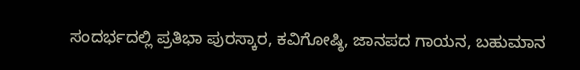ಸಂದರ್ಭದಲ್ಲಿ ಪ್ರತಿಭಾ ಪುರಸ್ಕಾರ, ಕವಿಗೋಷ್ಠಿ, ಜಾನಪದ ಗಾಯನ, ಬಹುಮಾನ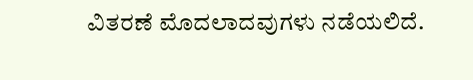ವಿತರಣೆ ಮೊದಲಾದವುಗಳು ನಡೆಯಲಿದೆ.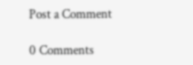Post a Comment

0 Comments